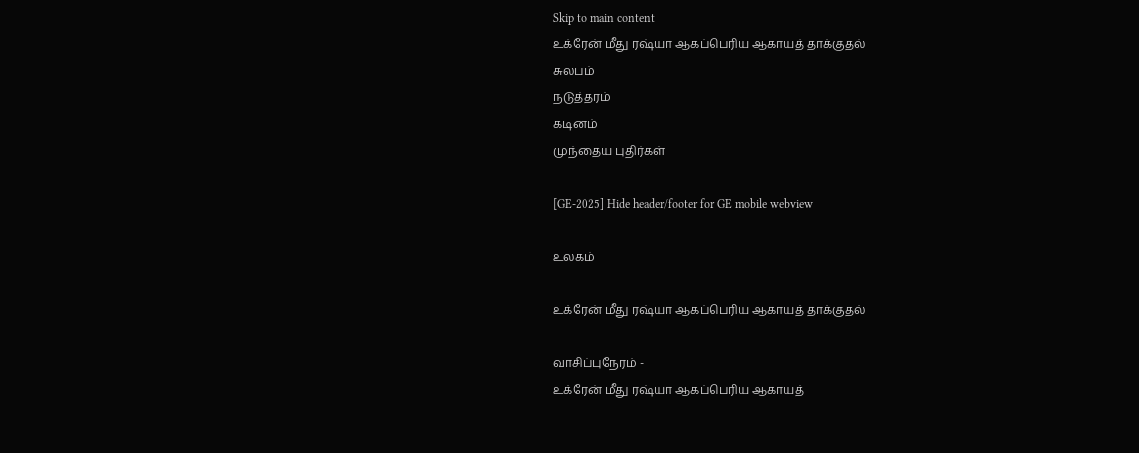Skip to main content
உக்ரேன் மீது ரஷ்யா ஆகப்பெரிய ஆகாயத் தாக்குதல்
சுலபம்
நடுத்தரம்
கடினம்
முந்தைய புதிர்கள்

[GE-2025] Hide header/footer for GE mobile webview

உலகம்

உக்ரேன் மீது ரஷ்யா ஆகப்பெரிய ஆகாயத் தாக்குதல்

வாசிப்புநேரம் -
உக்ரேன் மீது ரஷ்யா ஆகப்பெரிய ஆகாயத்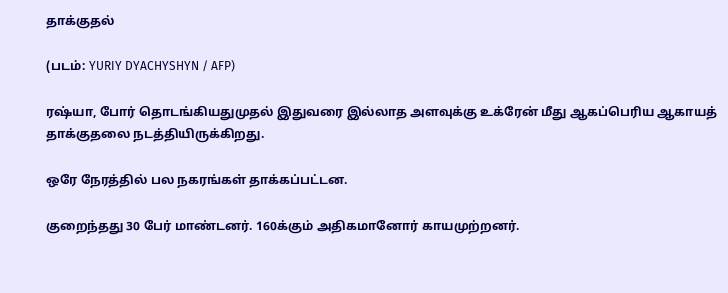தாக்குதல்

(படம்: YURIY DYACHYSHYN / AFP)

ரஷ்யா, போர் தொடங்கியதுமுதல் இதுவரை இல்லாத அளவுக்கு உக்ரேன் மீது ஆகப்பெரிய ஆகாயத் தாக்குதலை நடத்தியிருக்கிறது.

ஒரே நேரத்தில் பல நகரங்கள் தாக்கப்பட்டன.

குறைந்தது 30 பேர் மாண்டனர். 160க்கும் அதிகமானோர் காயமுற்றனர்.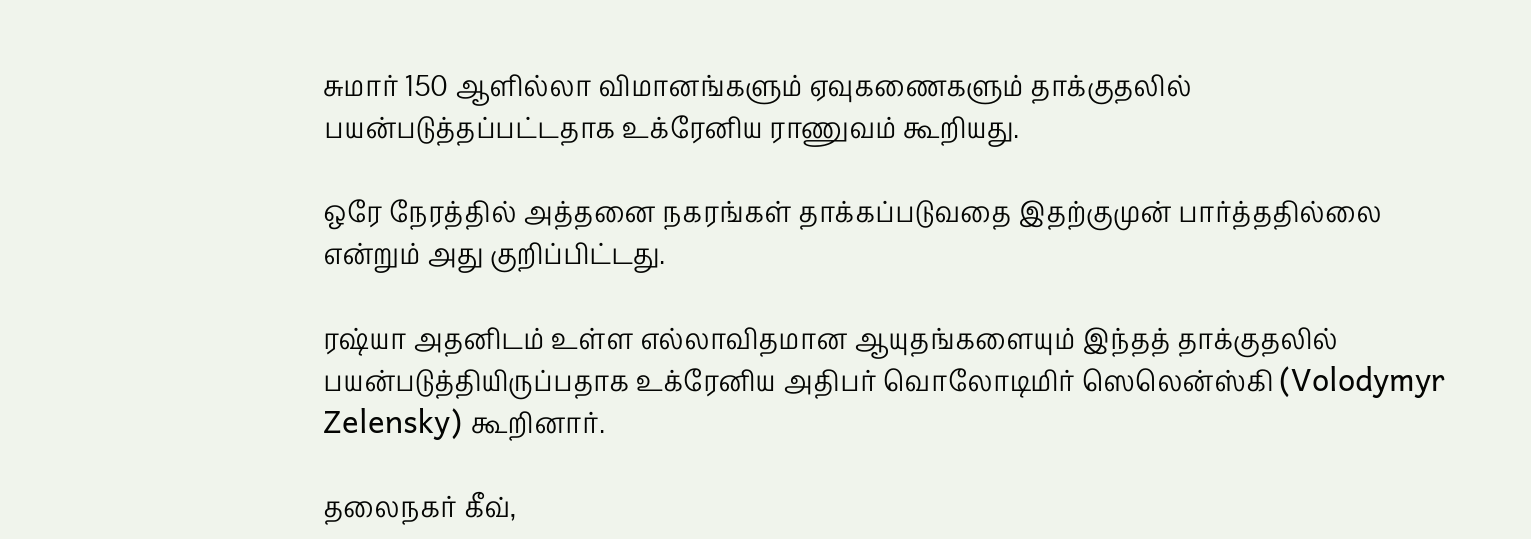சுமார் 150 ஆளில்லா விமானங்களும் ஏவுகணைகளும் தாக்குதலில் பயன்படுத்தப்பட்டதாக உக்ரேனிய ராணுவம் கூறியது.

ஒரே நேரத்தில் அத்தனை நகரங்கள் தாக்கப்படுவதை இதற்குமுன் பார்த்ததில்லை என்றும் அது குறிப்பிட்டது.

ரஷ்யா அதனிடம் உள்ள எல்லாவிதமான ஆயுதங்களையும் இந்தத் தாக்குதலில் பயன்படுத்தியிருப்பதாக உக்ரேனிய அதிபர் வொலோடிமிர் ஸெலென்ஸ்கி (Volodymyr Zelensky) கூறினார்.

தலைநகர் கீவ்,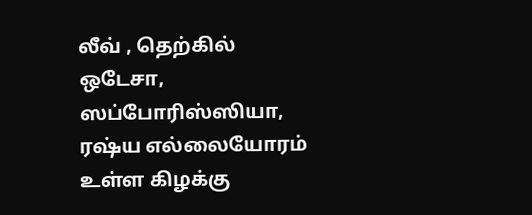லீவ் , தெற்கில் ஒடேசா, ஸப்போரிஸ்ஸியா, ரஷ்ய எல்லையோரம் உள்ள கிழக்கு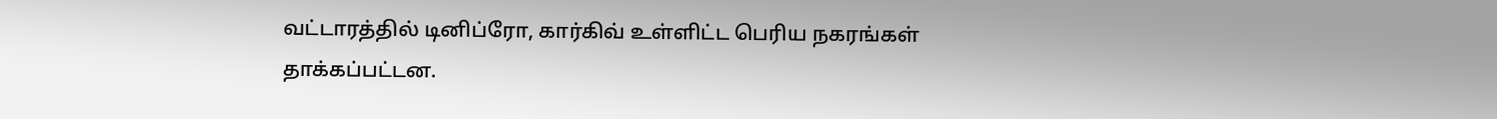வட்டாரத்தில் டினிப்ரோ, கார்கிவ் உள்ளிட்ட பெரிய நகரங்கள் தாக்கப்பட்டன.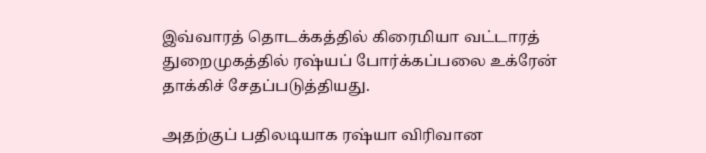இவ்வாரத் தொடக்கத்தில் கிரைமியா வட்டாரத் துறைமுகத்தில் ரஷ்யப் போர்க்கப்பலை உக்ரேன் தாக்கிச் சேதப்படுத்தியது.

அதற்குப் பதிலடியாக ரஷ்யா விரிவான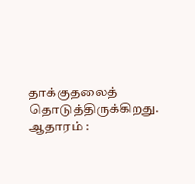தாக்குதலைத் தொடுத்திருக்கிறது.
ஆதாரம் :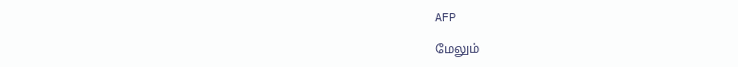AFP

மேலும்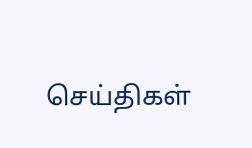செய்திகள்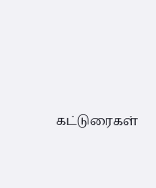கட்டுரைகள்